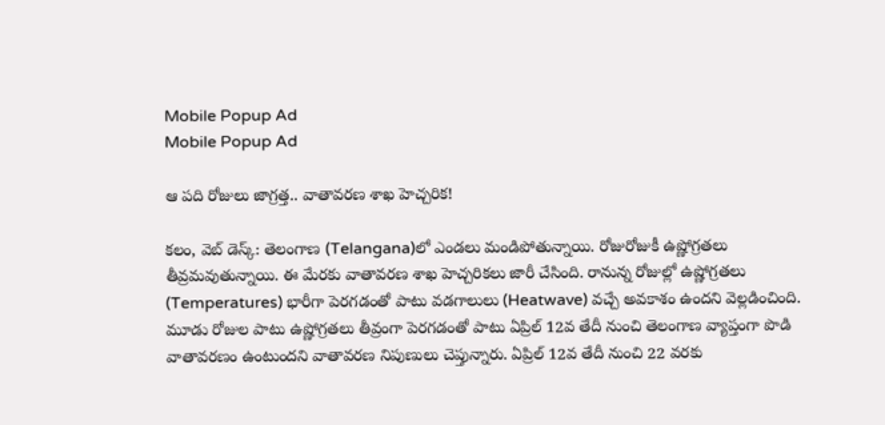Mobile Popup Ad
Mobile Popup Ad

ఆ ప‌ది రోజులు జాగ్ర‌త్త‌.. వాతావ‌ర‌ణ శాఖ హెచ్చ‌రిక‌!

క‌లం, వెబ్ డెస్క్‌: తెలంగాణ‌ (Telangana)లో ఎండ‌లు మండిపోతున్నాయి. రోజురోజుకీ ఉష్ణోగ్ర‌త‌లు తీవ్ర‌మ‌వుతున్నాయి. ఈ మేర‌కు వాతావ‌ర‌ణ శాఖ హెచ్చ‌రిక‌లు జారీ చేసింది. రానున్న రోజుల్లో ఉష్ణోగ్ర‌త‌లు (Temperatures) భారీగా పెర‌గ‌డంతో పాటు వ‌డ‌గాలులు (Heatwave) వ‌చ్చే అవ‌కాశం ఉంద‌ని వెల్ల‌డించింది. మూడు రోజుల పాటు ఉష్ణోగ్రతలు తీవ్రంగా పెరగడంతో పాటు ఏప్రిల్ 12వ తేదీ నుంచి తెలంగాణ వ్యాప్తంగా పొడి వాతావరణం ఉంటుందని వాతావరణ నిపుణులు చెప్తున్నారు. ఏప్రిల్ 12వ తేదీ నుంచి 22 వరకు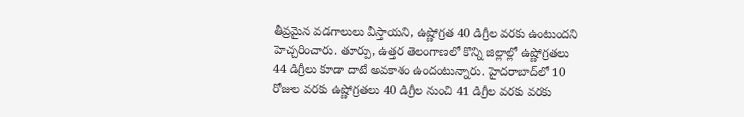తీవ్రమైన వడగాలులు వీస్తాయని, ఉష్ణోగ్రత 40 డిగ్రీల వ‌ర‌కు ఉంటుందని హెచ్చరించారు. తూర్పు, ఉత్తర తెలంగాణలో కొన్ని జిల్లాల్లో ఉష్ణోగ్రతలు 44 డిగ్రీలు కూడా దాటే అవకాశం ఉందంటున్నారు. హైదరాబాద్‌లో 10 రోజుల వరకు ఉష్ణోగ్రతలు 40 డిగ్రీల నుంచి 41 డిగ్రీల వ‌ర‌కు వరకు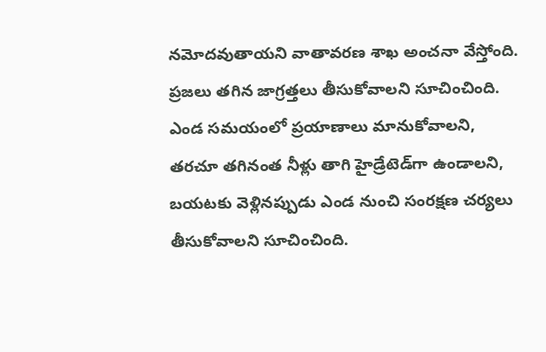నమోదవుతాయ‌ని వాతావరణ శాఖ అంచ‌నా వేస్తోంది. ప్ర‌జ‌లు త‌గిన జాగ్ర‌త్త‌లు తీసుకోవాల‌ని సూచించింది. ఎండ స‌మ‌యంలో ప్ర‌యాణాలు మానుకోవాల‌ని, త‌ర‌చూ తగినంత నీళ్లు తాగి హైడ్రేటెడ్‌గా ఉండాలని, బ‌య‌ట‌కు వెళ్లిన‌ప్పుడు ఎండ నుంచి సంర‌క్ష‌ణ చ‌ర్య‌లు తీసుకోవాల‌ని సూచించింది.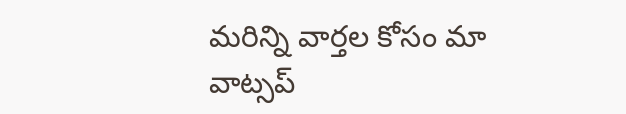మ‌రిన్ని వార్త‌ల కోసం మా వాట్స‌ప్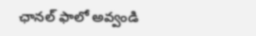ఛాన‌ల్ ఫాలో అవ్వండి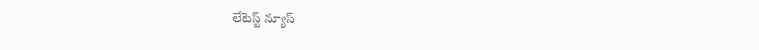లేటెస్ట్ న్యూస్‌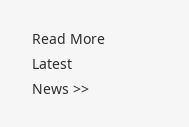Read More Latest News >>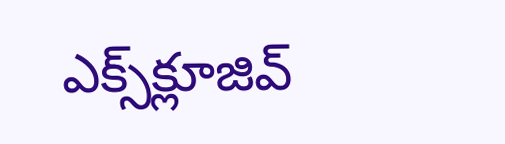ఎక్స్‌క్లూజివ్‌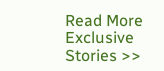Read More Exclusive Stories >>